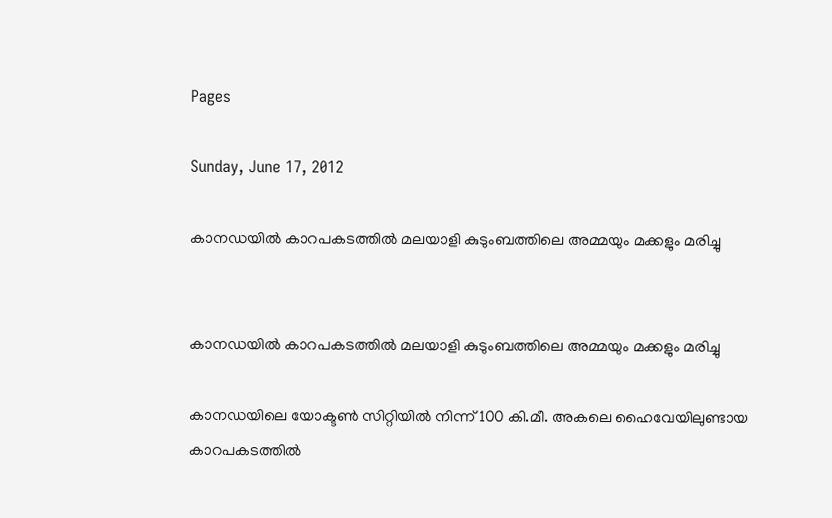Pages

Sunday, June 17, 2012

കാനഡയില്‍ കാറപകടത്തില്‍ മലയാളി കുടുംബത്തിലെ അമ്മയും മക്കളും മരിച്ചു


കാനഡയില്‍ കാറപകടത്തില്‍ മലയാളി കുടുംബത്തിലെ അമ്മയും മക്കളും മരിച്ചു

കാനഡയിലെ യോക്ടണ്‍ സിറ്റിയില്‍ നിന്ന് 100 കി.മീ. അകലെ ഹൈവേയിലുണ്ടായ കാറപകടത്തില്‍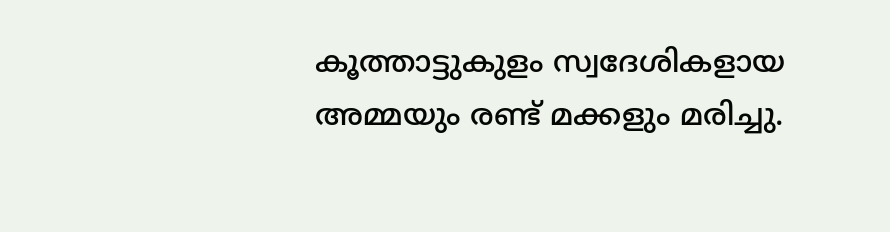കൂത്താട്ടുകുളം സ്വദേശികളായ അമ്മയും രണ്ട് മക്കളും മരിച്ചു.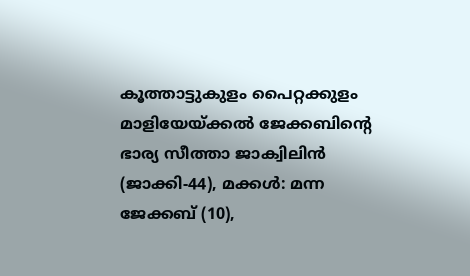കൂത്താട്ടുകുളം പൈറ്റക്കുളം മാളിയേയ്ക്കല്‍ ജേക്കബിന്റെ ഭാര്യ സീത്താ ജാക്വിലിന്‍ (ജാക്കി-44), മക്കള്‍: മന്ന ജേക്കബ് (10),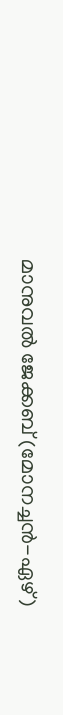മാനുവല്‍ ജേക്കബ് (മോനച്ചന്‍-ഏഴ്)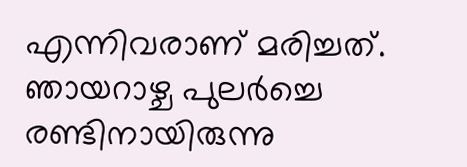എന്നിവരാണ് മരിച്ചത്. ഞായറാഴ്ച പുലര്‍ച്ചെ രണ്ടിനായിരുന്നു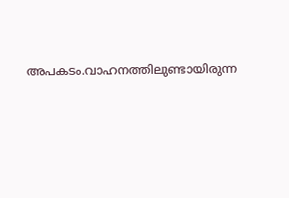അപകടം.വാഹനത്തിലുണ്ടായിരുന്ന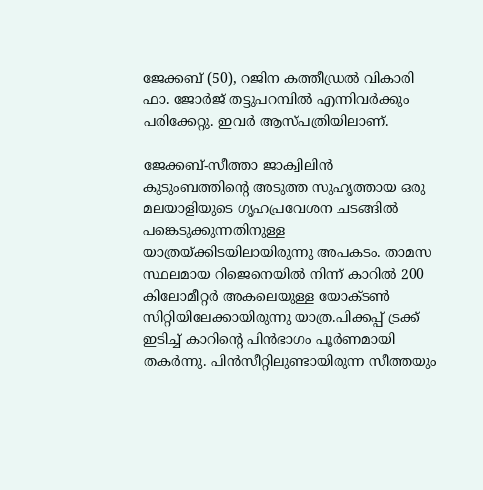ജേക്കബ് (50), റജിന കത്തീഡ്രല്‍ വികാരി ഫാ. ജോര്‍ജ് തട്ടുപറമ്പില്‍ എന്നിവര്‍ക്കും പരിക്കേറ്റു. ഇവര്‍ ആസ്പത്രിയിലാണ്.

ജേക്കബ്-സീത്താ ജാക്വിലിന്‍ കുടുംബത്തിന്റെ അടുത്ത സുഹൃത്തായ ഒരു മലയാളിയുടെ ഗൃഹപ്രവേശന ചടങ്ങില്‍ പങ്കെടുക്കുന്നതിനുള്ള യാത്രയ്ക്കിടയിലായിരുന്നു അപകടം. താമസ സ്ഥലമായ റിജെനെയില്‍ നിന്ന് കാറില്‍ 200 കിലോമീറ്റര്‍ അകലെയുള്ള യോക്ടണ്‍ സിറ്റിയിലേക്കായിരുന്നു യാത്ര.പിക്കപ്പ് ട്രക്ക് ഇടിച്ച് കാറിന്റെ പിന്‍ഭാഗം പൂര്‍ണമായി തകര്‍ന്നു. പിന്‍സീറ്റിലുണ്ടായിരുന്ന സീത്തയും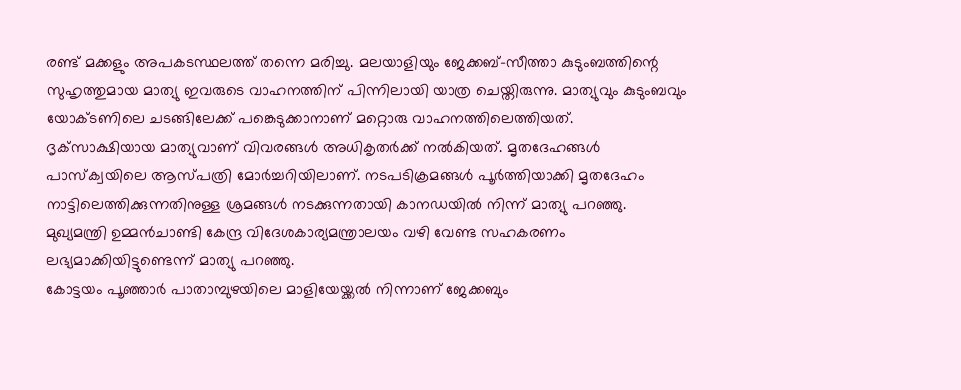രണ്ട് മക്കളും അപകടസ്ഥലത്ത് തന്നെ മരിച്ചു. മലയാളിയും ജേക്കബ്-സീത്താ കുടുംബത്തിന്റെ സുഹൃത്തുമായ മാത്യു ഇവരുടെ വാഹനത്തിന് പിന്നിലായി യാത്ര ചെയ്തിരുന്നു. മാത്യുവും കുടുംബവും യോക്ടണിലെ ചടങ്ങിലേക്ക് പങ്കെടുക്കാനാണ് മറ്റൊരു വാഹനത്തിലെത്തിയത്. ദൃക്‌സാക്ഷിയായ മാത്യുവാണ് വിവരങ്ങള്‍ അധികൃതര്‍ക്ക് നല്‍കിയത്. മൃതദേഹങ്ങള്‍ പാസ്‌ക്വയിലെ ആസ്പത്രി മോര്‍ച്ചറിയിലാണ്. നടപടിക്രമങ്ങള്‍ പൂര്‍ത്തിയാക്കി മൃതദേഹം നാട്ടിലെത്തിക്കുന്നതിനുള്ള ശ്രമങ്ങള്‍ നടക്കുന്നതായി കാനഡയില്‍ നിന്ന് മാത്യു പറഞ്ഞു. മുഖ്യമന്ത്രി ഉമ്മന്‍ചാണ്ടി കേന്ദ്ര വിദേശകാര്യമന്ത്രാലയം വഴി വേണ്ട സഹകരണം ലഭ്യമാക്കിയിട്ടുണ്ടെന്ന് മാത്യു പറഞ്ഞു.
കോട്ടയം പൂഞ്ഞാര്‍ പാതാമ്പുഴയിലെ മാളിയേയ്ക്കല്‍ നിന്നാണ് ജേക്കബും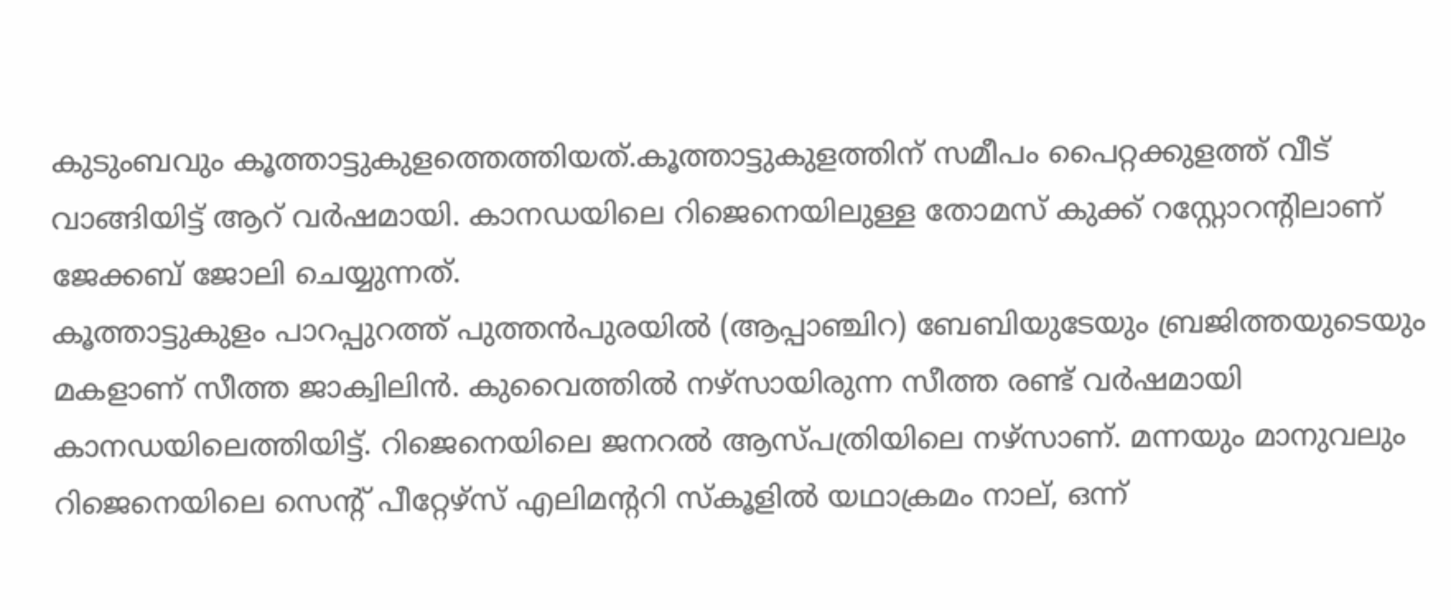കുടുംബവും കൂത്താട്ടുകുളത്തെത്തിയത്.കൂത്താട്ടുകുളത്തിന് സമീപം പൈറ്റക്കുളത്ത് വീട് വാങ്ങിയിട്ട് ആറ് വര്‍ഷമായി. കാനഡയിലെ റിജെനെയിലുള്ള തോമസ് കുക്ക് റസ്റ്റോറന്‍റിലാണ് ജേക്കബ് ജോലി ചെയ്യുന്നത്.
കൂത്താട്ടുകുളം പാറപ്പുറത്ത് പുത്തന്‍പുരയില്‍ (ആപ്പാഞ്ചിറ) ബേബിയുടേയും ബ്രജിത്തയുടെയും മകളാണ് സീത്ത ജാക്വിലിന്‍. കുവൈത്തില്‍ നഴ്‌സായിരുന്ന സീത്ത രണ്ട് വര്‍ഷമായി കാനഡയിലെത്തിയിട്ട്. റിജെനെയിലെ ജനറല്‍ ആസ്പത്രിയിലെ നഴ്‌സാണ്. മന്നയും മാനുവലും റിജെനെയിലെ സെന്‍റ് പീറ്റേഴ്‌സ് എലിമന്‍ററി സ്‌കൂളില്‍ യഥാക്രമം നാല്, ഒന്ന്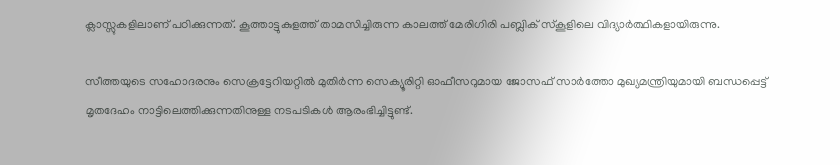ക്ലാസ്സുകളിലാണ് പഠിക്കുന്നത്. കൂത്താട്ടുകുളത്ത് താമസിച്ചിരുന്ന കാലത്ത് മേരിഗിരി പബ്ലിക് സ്‌കൂളിലെ വിദ്യാര്‍ത്ഥികളായിരുന്നു.

സീത്തയുടെ സഹോദരനും സെക്രട്ടേറിയറ്റില്‍ മുതിര്‍ന്ന സെക്യൂരിറ്റി ഓഫീസറുമായ ജോസഫ് സാര്‍ത്തോ മുഖ്യമന്ത്രിയുമായി ബന്ധപ്പെട്ട് മൃതദേഹം നാട്ടിലെത്തിക്കുന്നതിനുള്ള നടപടികള്‍ ആരംഭിച്ചിട്ടുണ്ട്.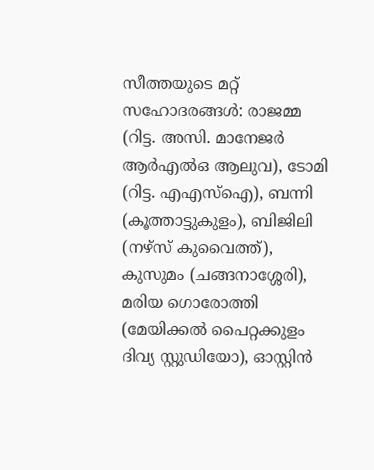സീത്തയുടെ മറ്റ് സഹോദരങ്ങള്‍: രാജമ്മ (റിട്ട. അസി. മാനേജര്‍ ആര്‍എല്‍ഒ ആലുവ), ടോമി (റിട്ട. എഎസ്‌ഐ), ബന്നി (കൂത്താട്ടുകുളം), ബിജിലി (നഴ്‌സ് കുവൈത്ത്), കുസുമം (ചങ്ങനാശ്ശേരി), മരിയ ഗൊരോത്തി (മേയിക്കല്‍ പൈറ്റക്കുളം ദിവ്യ സ്റ്റുഡിയോ), ഓസ്റ്റിന്‍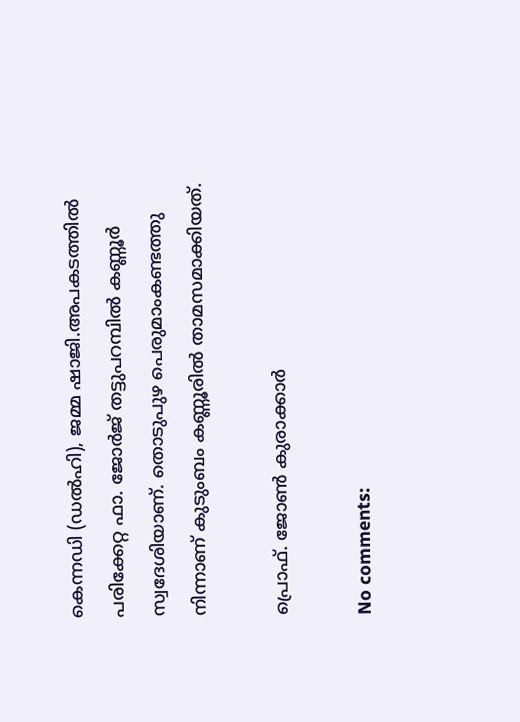കെന്നഡി (ഡല്‍ഹി), ജമ്മ ഷാജി.അപകടത്തില്‍ പരിക്കേറ്റ ഫാ. ജോര്‍ജ് തട്ടുപറമ്പില്‍ കണ്ണൂര്‍ സ്വദേശിയാണ്. തൊടുപുഴ പെരുമാംകണ്ടത്തു നിന്നാണ് കുടുംബം കണ്ണൂരില്‍ താമസമാക്കിയത്.

പ്രൊഫ്. ജോണ്‍ കുരാക്കാര്‍

No comments: